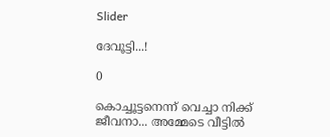Slider

ദേവൂട്ടി...!

0

കൊച്ചൂട്ടനെന്ന് വെച്ചാ നിക്ക് ജീവനാ... അമ്മേടെ വീട്ടില്‍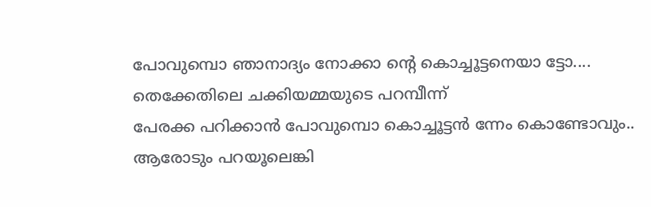പോവുമ്പൊ ഞാനാദ്യം നോക്കാ ന്‍റെ കൊച്ചൂട്ടനെയാ ട്ടോ....
തെക്കേതിലെ ചക്കിയമ്മയുടെ പറമ്പീന്ന്
പേരക്ക പറിക്കാന്‍ പോവുമ്പൊ കൊച്ചൂട്ടന്‍ ന്നേം കൊണ്ടോവും..
ആരോടും പറയൂലെങ്കി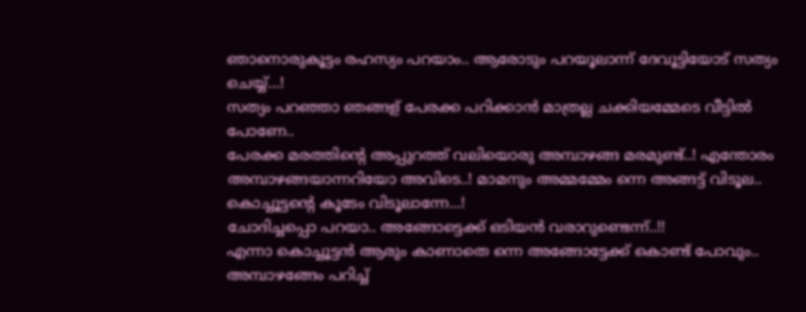ഞാനൊരുകൂട്ടം രഹസ്യം പറയാം.. ആരോടും പറയൂലാന്ന് ദേവൂട്ടിയോട് സത്യം ചെയ്യ്...!
സത്യം പറഞ്ഞാ ഞങ്ങള് പേരക്ക പറിക്കാന്‍ മാത്രല്ല ചക്കിയമ്മേടെ വീട്ടില്‍ പോണേ..
പേരക്ക മരത്തിന്‍റെ അപ്പുറത്ത് വലിയൊരു അമ്പാഴങ്ങ മരമുണ്ട്..! എന്തോരം അമ്പാഴങ്ങയാന്നറിയോ അവിടെ..! മാമനും അമ്മമ്മേം ന്നെ അങ്ങട്ട് വിടൂല.. കൊച്ചൂട്ടന്‍റെ കൂടേം വിടൂലാന്നേ...!
ചോദിച്ചപ്പൊ പറയാ.. അങ്ങോട്ടെക്ക് ഒടിയന്‍ വരാറുണ്ടെന്ന്..!!
എന്നാ കൊച്ചൂട്ടന്‍ ആരും കാണാതെ ന്നെ അങ്ങോട്ടേക്ക് കൊണ്ട് പോവും.. അമ്പാഴങ്ങേം പറിച്ച്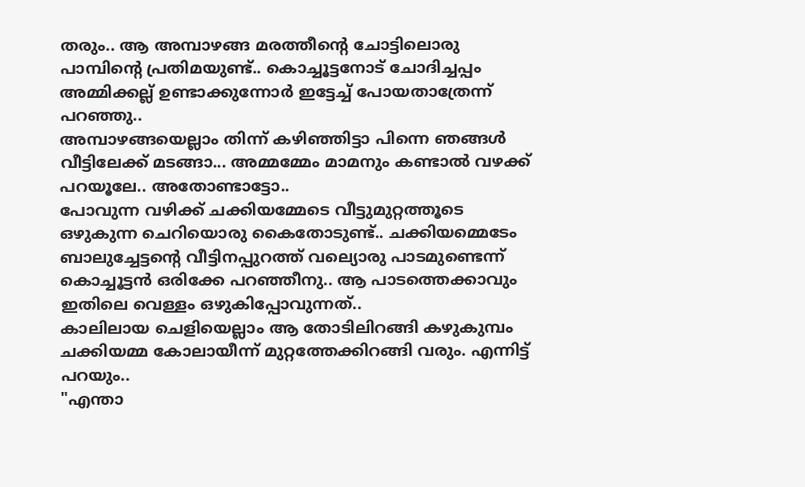തരും.. ആ അമ്പാഴങ്ങ മരത്തീന്‍റെ ചോട്ടിലൊരു പാമ്പിന്‍റെ പ്രതിമയുണ്ട്.. കൊച്ചൂട്ടനോട് ചോദിച്ചപ്പം അമ്മിക്കല്ല് ഉണ്ടാക്കുന്നോര്‍ ഇട്ടേച്ച് പോയതാത്രേന്ന് പറഞ്ഞു..
അമ്പാഴങ്ങയെല്ലാം തിന്ന് കഴിഞ്ഞിട്ടാ പിന്നെ ഞങ്ങള്‍ വീട്ടിലേക്ക് മടങ്ങാ... അമ്മമ്മേം മാമനും കണ്ടാല്‍ വഴക്ക് പറയൂലേ.. അതോണ്ടാട്ടോ..
പോവുന്ന വഴിക്ക് ചക്കിയമ്മേടെ വീട്ടുമുറ്റത്തൂടെ ഒഴുകുന്ന ചെറിയൊരു കൈതോടുണ്ട്.. ചക്കിയമ്മെടേം ബാലുച്ചേട്ടന്‍റെ വീട്ടിനപ്പുറത്ത് വല്യൊരു പാടമുണ്ടെന്ന് കൊച്ചൂട്ടന്‍ ഒരിക്കേ പറഞ്ഞീനു.. ആ പാടത്തെക്കാവും ഇതിലെ വെള്ളം ഒഴുകിപ്പോവുന്നത്..
കാലിലായ ചെളിയെല്ലാം ആ തോടിലിറങ്ങി കഴുകുമ്പം ചക്കിയമ്മ കോലായീന്ന് മുറ്റത്തേക്കിറങ്ങി വരും. എന്നിട്ട് പറയും..
"എന്താ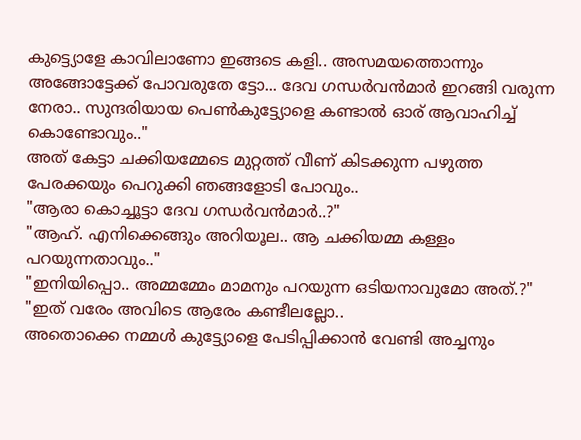കുട്ട്യൊളേ കാവിലാണോ ഇങ്ങടെ കളി.. അസമയത്തൊന്നും അങ്ങോട്ടേക്ക് പോവരുതേ ട്ടോ... ദേവ ഗന്ധര്‍വന്‍മാര്‍ ഇറങ്ങി വരുന്ന നേരാ.. സുന്ദരിയായ പെണ്‍കുട്ട്യോളെ കണ്ടാല്‍ ഓര് ആവാഹിച്ച് കൊണ്ടോവും.."
അത് കേട്ടാ ചക്കിയമ്മേടെ മുറ്റത്ത് വീണ് കിടക്കുന്ന പഴുത്ത പേരക്കയും പെറുക്കി ഞങ്ങളോടി പോവും..
"ആരാ കൊച്ചൂട്ടാ ദേവ ഗന്ധര്‍വന്‍മാര്‍..?"
"ആഹ്. എനിക്കെങ്ങും അറിയൂല.. ആ ചക്കിയമ്മ കള്ളം പറയുന്നതാവും.."
"ഇനിയിപ്പൊ.. അമ്മമ്മേം മാമനും പറയുന്ന ഒടിയനാവുമോ അത്.?"
"ഇത് വരേം അവിടെ ആരേം കണ്ടീലല്ലോ..
അതൊക്കെ നമ്മള്‍ കുട്ട്യോളെ പേടിപ്പിക്കാന്‍ വേണ്ടി അച്ചനും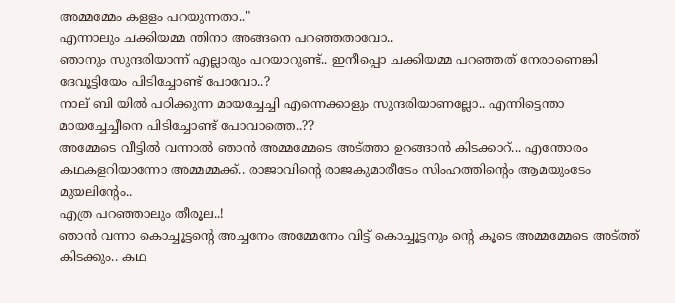അമ്മമ്മേം കളളം പറയുന്നതാ.."
എന്നാലും ചക്കിയമ്മ ന്തിനാ അങ്ങനെ പറഞ്ഞതാവോ..
ഞാനും സുന്ദരിയാന്ന് എല്ലാരും പറയാറുണ്ട്.. ഇനീപ്പൊ ചക്കിയമ്മ പറഞ്ഞത് നേരാണെങ്കി ദേവൂട്ടിയേം പിടിച്ചോണ്ട് പോവോ..?
നാല് ബി യില്‍ പഠിക്കുന്ന മായച്ചേച്ചി എന്നെക്കാളും സുന്ദരിയാണല്ലോ.. എന്നിട്ടെന്താ മായച്ചേച്ചീനെ പിടിച്ചോണ്ട് പോവാത്തെ..??
അമ്മേടെ വീട്ടില്‍ വന്നാല്‍ ഞാന്‍ അമ്മമ്മേടെ അട്ത്താ ഉറങ്ങാന്‍ കിടക്കാറ്... എന്തോരം കഥകളറിയാന്നോ അമ്മമ്മക്ക്.. രാജാവിന്‍റെ രാജകുമാരീടേം സിംഹത്തിന്‍റെം ആമയുംടേം മുയലിന്‍റേം..
എത്ര പറഞ്ഞാലും തീരൂല..!
ഞാന്‍ വന്നാ കൊച്ചൂട്ടന്‍റെ അച്ചനേം അമ്മേനേം വിട്ട് കൊച്ചൂട്ടനും ന്‍റെ കൂടെ അമ്മമ്മേടെ അട്ത്ത് കിടക്കും.. കഥ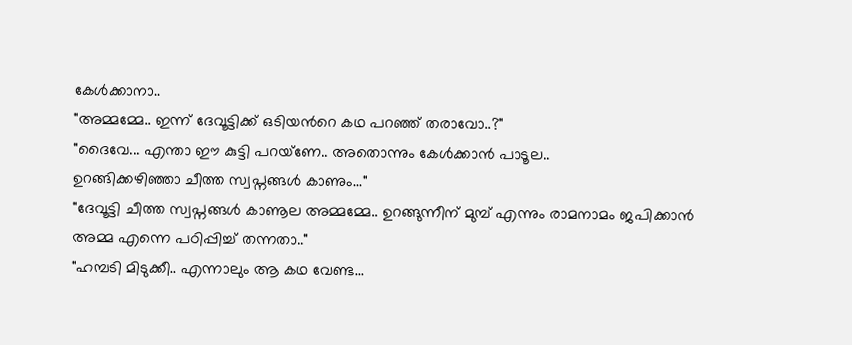കേള്‍ക്കാനാ..
"അമ്മമ്മേ.. ഇന്ന് ദേവൂട്ടിക്ക് ഒടിയന്‍റെ കഥ പറഞ്ഞ് തരാവോ..?"
"ദൈവേ... എന്താ ഈ കുട്ടി പറയ്ണേ.. അതൊന്നും കേള്‍ക്കാന്‍ പാടൂല..
ഉറങ്ങിക്കഴിഞ്ഞാ ചീത്ത സ്വപ്നങ്ങള്‍ കാണും..."
"ദേവൂട്ടി ചീത്ത സ്വപ്നങ്ങള്‍ കാണൂല അമ്മമ്മേ.. ഉറങ്ങുന്നീന് മുമ്പ് എന്നും രാമനാമം ജപിക്കാന്‍ അമ്മ എന്നെ പഠിപ്പിച്ച് തന്നതാ.."
"ഹമ്പടി മിടുക്കീ.. എന്നാലും ആ കഥ വേണ്ട...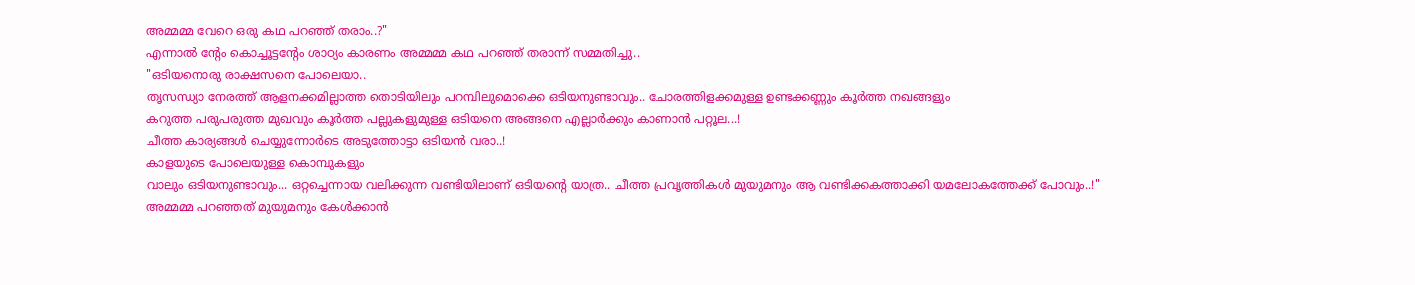അമ്മമ്മ വേറെ ഒരു കഥ പറഞ്ഞ് തരാം..?"
എന്നാല്‍ ന്‍റേം കൊച്ചൂട്ടന്‍റേം ശാഠ്യം കാരണം അമ്മമ്മ കഥ പറഞ്ഞ് തരാന്ന് സമ്മതിച്ചു..
"ഒടിയനൊരു രാക്ഷസനെ പോലെയാ..
തൃസന്ധ്യാ നേരത്ത് ആളനക്കമില്ലാത്ത തൊടിയിലും പറമ്പിലുമൊക്കെ ഒടിയനുണ്ടാവും.. ചോരത്തിളക്കമുള്ള ഉണ്ടക്കണ്ണും കൂര്‍ത്ത നഖങ്ങളും
കറുത്ത പരുപരുത്ത മുഖവും കൂര്‍ത്ത പല്ലുകളുമുള്ള ഒടിയനെ അങ്ങനെ എല്ലാര്‍ക്കും കാണാന്‍ പറ്റൂല...!
ചീത്ത കാര്യങ്ങള്‍ ചെയ്യുന്നോര്‍ടെ അടുത്തോട്ടാ ഒടിയന്‍ വരാ..!
കാളയുടെ പോലെയുള്ള കൊമ്പുകളും
വാലും ഒടിയനുണ്ടാവും... ഒറ്റച്ചെന്നായ വലിക്കുന്ന വണ്ടിയിലാണ് ഒടിയന്‍റെ യാത്ര.. ചീത്ത പ്രവൃത്തികള്‍ മുയുമനും ആ വണ്ടിക്കകത്താക്കി യമലോകത്തേക്ക് പോവും..!"
അമ്മമ്മ പറഞ്ഞത് മുയുമനും കേള്‍ക്കാന്‍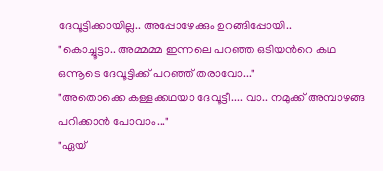ദേവൂട്ടിക്കായില്ല.. അപ്പോഴേക്കും ഉറങ്ങിപ്പോയി..
"കൊച്ചൂട്ടാ.. അമ്മമ്മ ഇന്നലെ പറഞ്ഞ ഒടിയന്‍റെ കഥ ഒന്നൂടെ ദേവൂട്ടിക്ക് പറഞ്ഞ് തരാവോ..."
"അതൊക്കെ കള്ളക്കഥയാ ദേവൂട്ടീ.... വാ.. നമുക്ക് അമ്പാഴങ്ങ പറിക്കാന്‍ പോവാം..."
"ഏയ്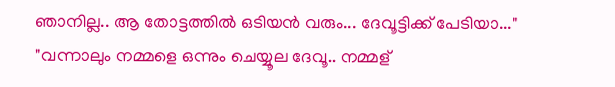ഞാനില്ല.. ആ തോട്ടത്തില്‍ ഒടിയന്‍ വരും... ദേവൂട്ടിക്ക് പേടിയാ..."
"വന്നാലും നമ്മളെ ഒന്നും ചെയ്യൂല ദേവൂ.. നമ്മള്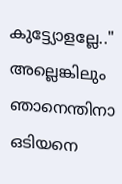കുട്ട്യോളല്ലേ.."
അല്ലെങ്കിലും ഞാനെന്തിനാ ഒടിയനെ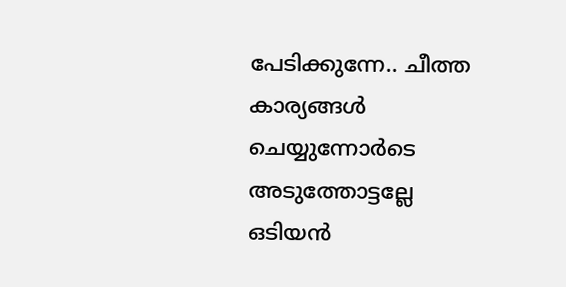പേടിക്കുന്നേ.. ചീത്ത കാര്യങ്ങള്‍ ചെയ്യുന്നോര്‍ടെ അടുത്തോട്ടല്ലേ ഒടിയന്‍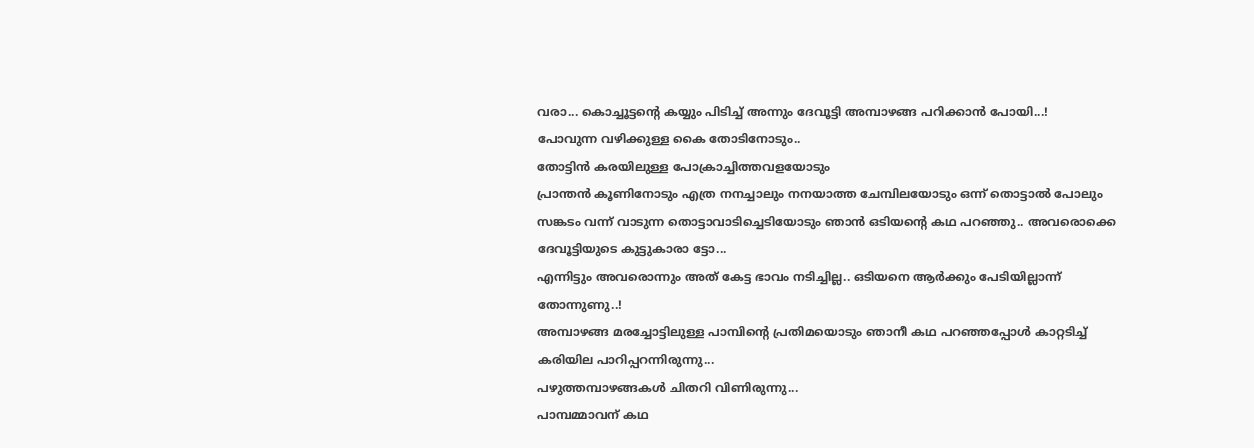വരാ... കൊച്ചൂട്ടന്‍റെ കയ്യും പിടിച്ച് അന്നും ദേവൂട്ടി അമ്പാഴങ്ങ പറിക്കാന്‍ പോയി...!
പോവുന്ന വഴിക്കുള്ള കൈ തോടിനോടും..
തോട്ടിന്‍ കരയിലുള്ള പോക്രാച്ചിത്തവളയോടും
പ്രാന്തന്‍ കൂണിനോടും എത്ര നനച്ചാലും നനയാത്ത ചേമ്പിലയോടും ഒന്ന് തൊട്ടാല്‍ പോലും സങ്കടം വന്ന് വാടുന്ന തൊട്ടാവാടിച്ചെടിയോടും ഞാന്‍ ഒടിയന്‍റെ കഥ പറഞ്ഞു.. അവരൊക്കെ ദേവൂട്ടിയുടെ കുട്ടുകാരാ ട്ടോ...
എന്നിട്ടും അവരൊന്നും അത് കേട്ട ഭാവം നടിച്ചില്ല.. ഒടിയനെ ആര്‍ക്കും പേടിയില്ലാന്ന് തോന്നുണു..!
അമ്പാഴങ്ങ മരച്ചോട്ടിലുള്ള പാമ്പിന്‍റെ പ്രതിമയൊടും ഞാനീ കഥ പറഞ്ഞപ്പോള്‍ കാറ്റടിച്ച് കരിയില പാറിപ്പറന്നിരുന്നു...
പഴുത്തമ്പാഴങ്ങകള്‍ ചിതറി വിണിരുന്നു...
പാമ്പമ്മാവന് കഥ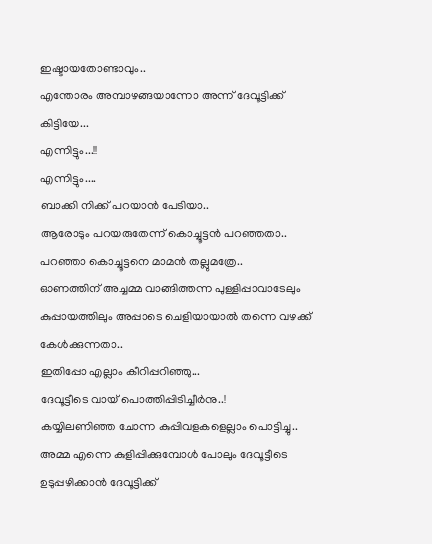ഇഷ്ടായതോണ്ടാവും..
എന്തോരം അമ്പാഴങ്ങയാന്നോ അന്ന് ദേവൂട്ടിക്ക് കിട്ടിയേ...
എന്നിട്ടും...!!
എന്നിട്ടും....
ബാക്കി നിക്ക് പറയാന്‍ പേടിയാ..
ആരോടും പറയരുതേന്ന് കൊച്ചൂട്ടന്‍ പറഞ്ഞതാ.. പറഞ്ഞാ കൊച്ചൂട്ടനെ മാമന്‍ തല്ലുമത്രേ..
ഓണത്തിന് അച്ചമ്മ വാങ്ങിത്തന്ന പുള്ളിപ്പാവാടേലും കുപ്പായത്തിലും അപ്പാടെ ചെളിയായാല്‍ തന്നെ വഴക്ക് കേള്‍ക്കുന്നതാ..
ഇതിപ്പോ എല്ലാം കീറിപ്പറിഞ്ഞു...
ദേവൂട്ടീടെ വായ് പൊത്തിപ്പിടിച്ചീര്‍നു..!
കയ്യിലണിഞ്ഞ ചോന്ന കുപ്പിവളകളെല്ലാം പൊട്ടിച്ചു..
അമ്മ എന്നെ കുളിപ്പിക്കുമ്പോള്‍ പോലും ദേവൂട്ടീടെ ഉടുപ്പഴിക്കാന്‍ ദേവൂട്ടിക്ക്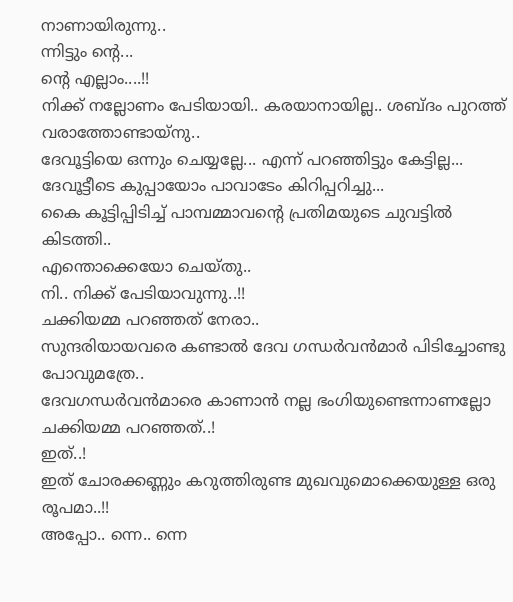നാണായിരുന്നു..
ന്നിട്ടും ന്‍റെ...
ന്‍റെ എല്ലാം....!!
നിക്ക് നല്ലോണം പേടിയായി.. കരയാനായില്ല.. ശബ്ദം പുറത്ത് വരാത്തോണ്ടായ്നു..
ദേവൂട്ടിയെ ഒന്നും ചെയ്യല്ലേ... എന്ന് പറഞ്ഞിട്ടും കേട്ടില്ല...
ദേവൂട്ടീടെ കുപ്പായോം പാവാടേം കിറിപ്പറിച്ചു...
കൈ കൂട്ടിപ്പിടിച്ച് പാമ്പമ്മാവന്‍റെ പ്രതിമയുടെ ചുവട്ടില്‍ കിടത്തി..
എന്തൊക്കെയോ ചെയ്തു..
നി.. നിക്ക് പേടിയാവുന്നു..!!
ചക്കിയമ്മ പറഞ്ഞത് നേരാ..
സുന്ദരിയായവരെ കണ്ടാല്‍ ദേവ ഗന്ധര്‍വന്‍മാര്‍ പിടിച്ചോണ്ടു പോവുമത്രേ..
ദേവഗന്ധര്‍വന്‍മാരെ കാണാന്‍ നല്ല ഭംഗിയുണ്ടെന്നാണല്ലോ ചക്കിയമ്മ പറഞ്ഞത്..!
ഇത്..!
ഇത് ചോരക്കണ്ണും കറുത്തിരുണ്ട മുഖവുമൊക്കെയുള്ള ഒരു രൂപമാ..!!
അപ്പോ.. ന്നെ.. ന്നെ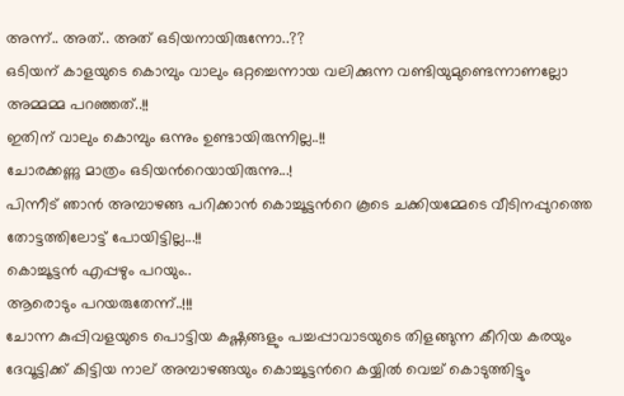അന്ന്.. അത്.. അത് ഒടിയനായിരുന്നോ..??
ഒടിയന് കാളയുടെ കൊമ്പും വാലും ഒറ്റച്ചെന്നായ വലിക്കുന്ന വണ്ടിയുമുണ്ടെന്നാണല്ലോ അമ്മമ്മ പറഞ്ഞത്..!!
ഇതിന് വാലും കൊമ്പും ഒന്നും ഉണ്ടായിരുന്നില്ല..!!
ചോരക്കണ്ണു മാത്രം ഒടിയന്‍റെയായിരുന്നു...!
പിന്നീട് ഞാന്‍ അമ്പാഴങ്ങ പറിക്കാന്‍ കൊച്ചൂട്ടന്‍റെ കൂടെ ചക്കിയമ്മേടെ വീടിനപ്പുറത്തെ തോട്ടത്തിലോട്ട് പോയിട്ടില്ല...!!
കൊച്ചൂട്ടന്‍ എപ്പഴും പറയും..
ആരൊടും പറയരുതേന്ന്..!!!
ചോന്ന കുപ്പിവളയുടെ പൊട്ടിയ കഷ്ണങ്ങളും പച്ചപ്പാവാടയുടെ തിളങ്ങുന്ന കീറിയ കരയും ദേവൂട്ടിക്ക് കിട്ടിയ നാല് അമ്പാഴങ്ങയും കൊച്ചൂട്ടന്‍റെ കയ്യില്‍ വെച്ച് കൊടുത്തിട്ടും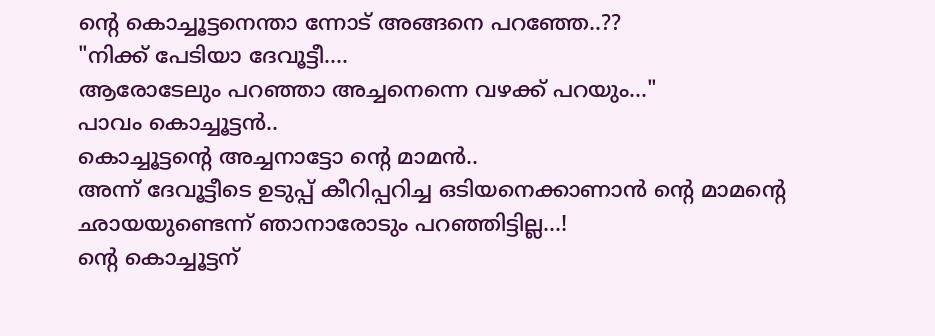ന്‍റെ കൊച്ചൂട്ടനെന്താ ന്നോട് അങ്ങനെ പറഞ്ഞേ..??
"നിക്ക് പേടിയാ ദേവൂട്ടീ....
ആരോടേലും പറഞ്ഞാ അച്ചനെന്നെ വഴക്ക് പറയും..."
പാവം കൊച്ചൂട്ടന്‍..
കൊച്ചൂട്ടന്‍റെ അച്ചനാട്ടോ ന്‍റെ മാമന്‍..
അന്ന് ദേവൂട്ടീടെ ഉടുപ്പ് കീറിപ്പറിച്ച ഒടിയനെക്കാണാന്‍ ന്‍റെ മാമന്‍റെ ഛായയുണ്ടെന്ന് ഞാനാരോടും പറഞ്ഞിട്ടില്ല...!
ന്‍റെ കൊച്ചൂട്ടന്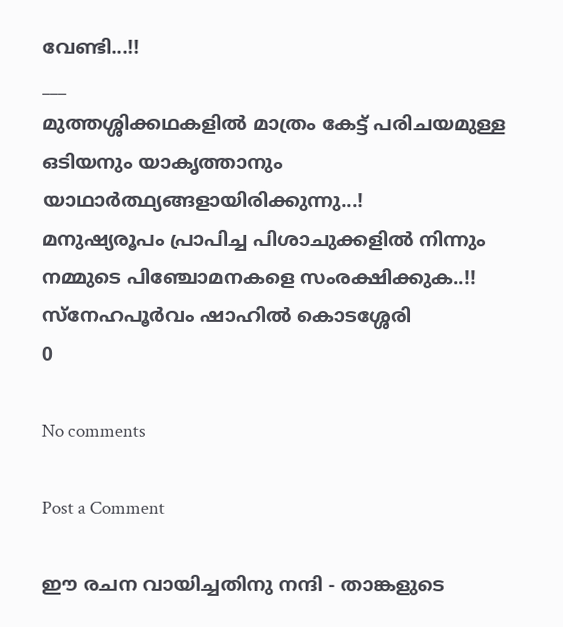വേണ്ടി...!!
___
മുത്തശ്ശിക്കഥകളില്‍ മാത്രം കേട്ട് പരിചയമുള്ള ഒടിയനും യാകൃത്താനും യാഥാര്‍ത്ഥ്യങ്ങളായിരിക്കുന്നു...!
മനുഷ്യരൂപം പ്രാപിച്ച പിശാചുക്കളില്‍ നിന്നും നമ്മുടെ പിഞ്ചോമനകളെ സംരക്ഷിക്കുക..!!
സ്നേഹപൂര്‍വം ഷാഹില്‍ കൊടശ്ശേരി
0

No comments

Post a Comment

ഈ രചന വായിച്ചതിനു നന്ദി - താങ്കളുടെ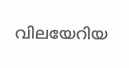വിലയേറിയ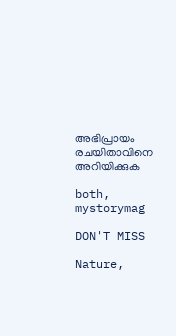അഭിപ്രായം രചയിതാവിനെ അറിയിക്കുക

both, mystorymag

DON'T MISS

Nature,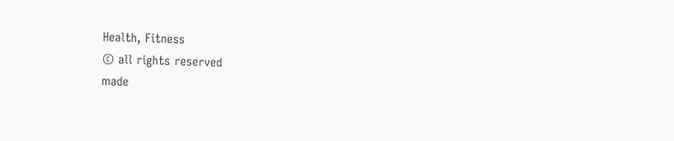Health, Fitness
© all rights reserved
made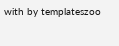with by templateszoo